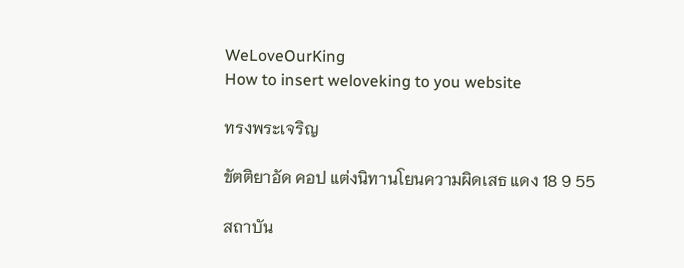WeLoveOurKing
How to insert weloveking to you website

ทรงพระเจริญ

ขัตติยาอัด คอป แต่งนิทานโยนความผิดเสธ แดง 18 9 55

สถาบัน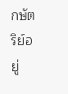กษัตริย์อยู่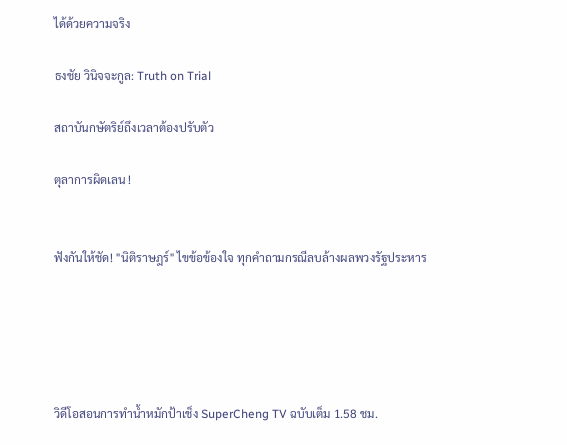ได้ด้วยความจริง

ธงชัย วินิจจะกูล: Truth on Trial

สถาบันกษัตริย์ถึงเวลาต้องปรับตัว

ตุลาการผิดเลน !


ฟังกันให้ชัด! "นิติราษฎร์" ไขข้อข้องใจ ทุกคำถามกรณีลบล้างผลพวงรัฐประหาร





วิดีโอสอนการทำน้ำหมักป้าเช็ง SuperCheng TV ฉบับเต็ม 1.58 ชม.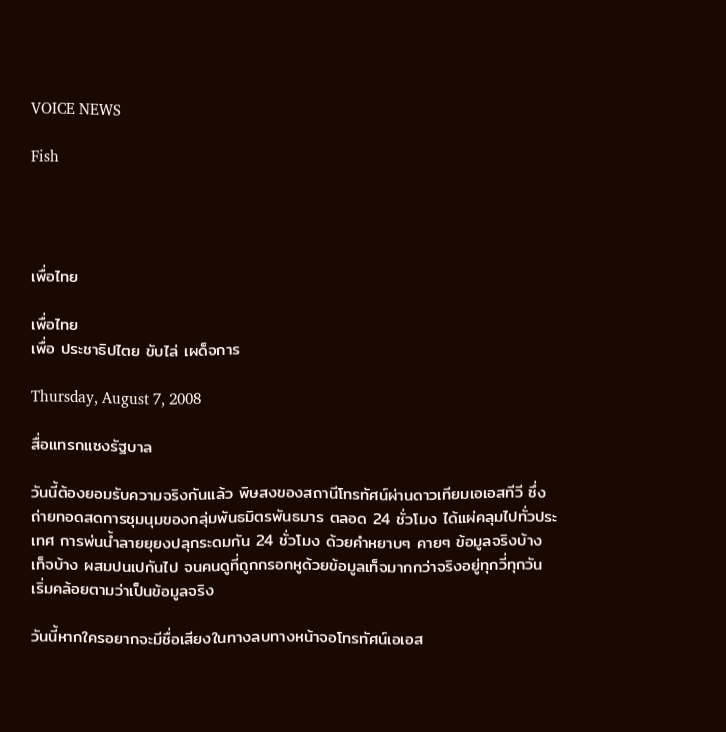VOICE NEWS

Fish




เพื่อไทย

เพื่อไทย
เพื่อ ประชาธิปไตย ขับไล่ เผด็จการ

Thursday, August 7, 2008

สื่อแทรกแซงรัฐบาล

วันนี้ต้องยอมรับความจริงกันแล้ว พิษสงของสถานีโทรทัศน์ผ่านดาวเทียมเอเอสทีวี ซึ่งถ่ายทอดสดการชุมนุมของกลุ่มพันธมิตรพันธมาร ตลอด 24 ชั่วโมง ได้แผ่คลุมไปทั่วประเทศ การพ่นน้ำลายยุยงปลุกระดมกัน 24 ชั่วโมง ด้วยคำหยาบๆ คายๆ ข้อมูลจริงบ้าง เท็จบ้าง ผสมปนเปกันไป จนคนดูที่ถูกกรอกหูด้วยข้อมูลเท็จมากกว่าจริงอยู่ทุกวี่ทุกวัน เริ่มคล้อยตามว่าเป็นข้อมูลจริง

วันนี้หากใครอยากจะมีชื่อเสียงในทางลบทางหน้าจอโทรทัศน์เอเอส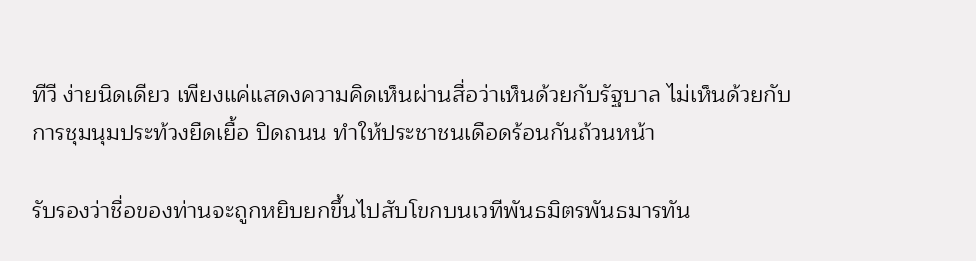ทีวี ง่ายนิดเดียว เพียงแค่แสดงความคิดเห็นผ่านสื่อว่าเห็นด้วยกับรัฐบาล ไม่เห็นด้วยกับการชุมนุมประท้วงยืดเยื้อ ปิดถนน ทำให้ประชาชนเดือดร้อนกันถ้วนหน้า

รับรองว่าชื่อของท่านจะถูกหยิบยกขึ้นไปสับโขกบนเวทีพันธมิตรพันธมารทัน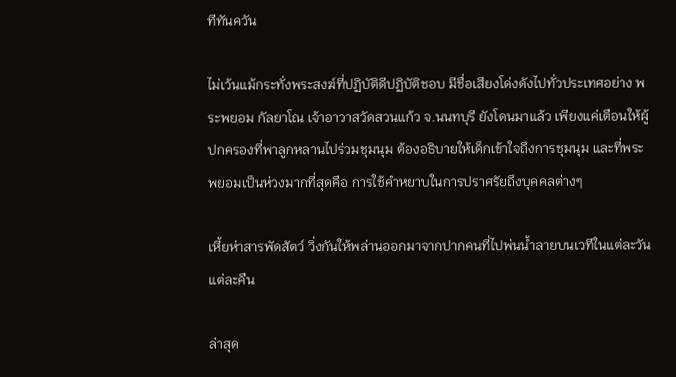ทีทันควัน

ไม่เว้นแม้กระทั่งพระสงฆ์ที่ปฏิบัติดีปฏิบัติชอบ มีชื่อเสียงโด่งดังไปทั่วประเทศอย่าง พระพยอม กัลยาโณ เจ้าอาวาสวัดสวนแก้ว จ.นนทบุรี ยังโดนมาแล้ว เพียงแค่เตือนให้ผู้ปกครองที่พาลูกหลานไปร่วมชุมนุม ต้องอธิบายให้เด็กเข้าใจถึงการชุมนุม และที่พระพยอมเป็นห่วงมากที่สุดคือ การใช้คำหยาบในการปราศรัยถึงบุคคลต่างๆ

เหี้ยห่าสารพัดสัตว์ วิ่งกันให้พล่านออกมาจากปากคนที่ไปพ่นน้ำลายบนเวทีในแต่ละวัน แต่ละคืน

ล่าสุด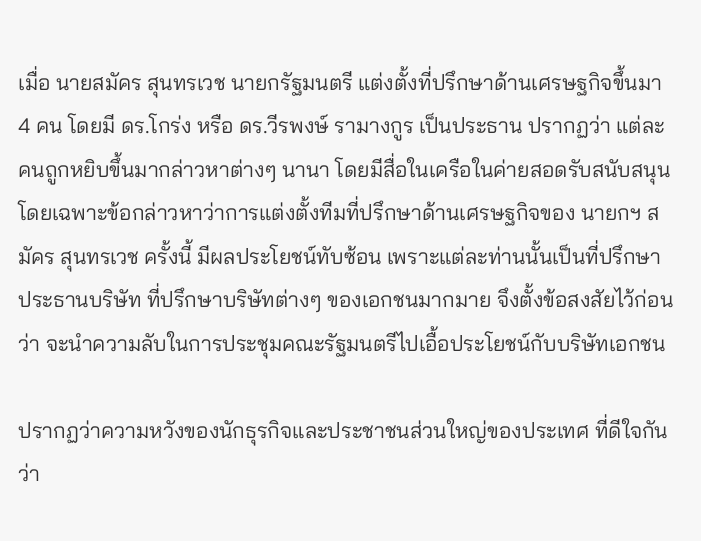เมื่อ นายสมัคร สุนทรเวช นายกรัฐมนตรี แต่งตั้งที่ปรึกษาด้านเศรษฐกิจขึ้นมา 4 คน โดยมี ดร.โกร่ง หรือ ดร.วีรพงษ์ รามางกูร เป็นประธาน ปรากฏว่า แต่ละคนถูกหยิบขึ้นมากล่าวหาต่างๆ นานา โดยมีสื่อในเครือในค่ายสอดรับสนับสนุน โดยเฉพาะข้อกล่าวหาว่าการแต่งตั้งทีมที่ปรึกษาด้านเศรษฐกิจของ นายกฯ สมัคร สุนทรเวช ครั้งนี้ มีผลประโยชน์ทับซ้อน เพราะแต่ละท่านนั้นเป็นที่ปรึกษาประธานบริษัท ที่ปรึกษาบริษัทต่างๆ ของเอกชนมากมาย จึงตั้งข้อสงสัยไว้ก่อนว่า จะนำความลับในการประชุมคณะรัฐมนตรีไปเอื้อประโยชน์กับบริษัทเอกชน

ปรากฏว่าความหวังของนักธุรกิจและประชาชนส่วนใหญ่ของประเทศ ที่ดีใจกันว่า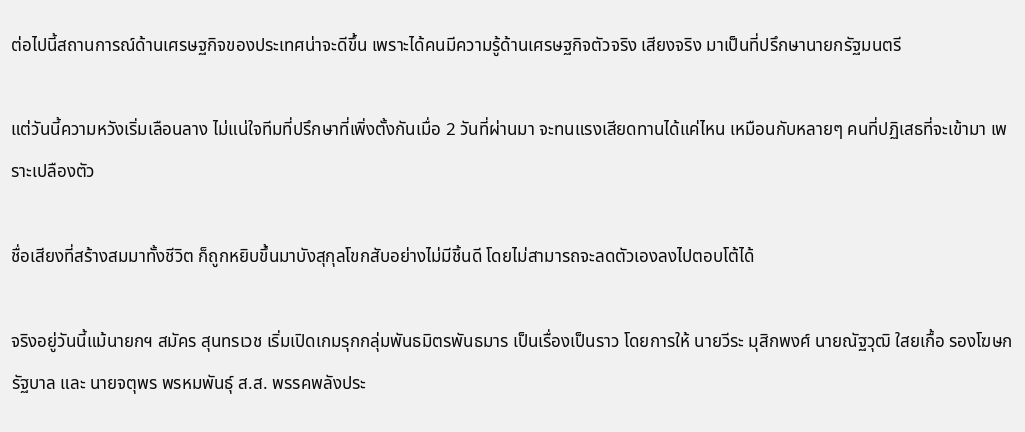ต่อไปนี้สถานการณ์ด้านเศรษฐกิจของประเทศน่าจะดีขึ้น เพราะได้คนมีความรู้ด้านเศรษฐกิจตัวจริง เสียงจริง มาเป็นที่ปรึกษานายกรัฐมนตรี

แต่วันนี้ความหวังเริ่มเลือนลาง ไม่แน่ใจทีมที่ปรึกษาที่เพิ่งตั้งกันเมื่อ 2 วันที่ผ่านมา จะทนแรงเสียดทานได้แค่ไหน เหมือนกับหลายๆ คนที่ปฏิเสธที่จะเข้ามา เพราะเปลืองตัว

ชื่อเสียงที่สร้างสมมาทั้งชีวิต ก็ถูกหยิบขึ้นมาบังสุกุลโขกสับอย่างไม่มีชิ้นดี โดยไม่สามารถจะลดตัวเองลงไปตอบโต้ได้

จริงอยู่วันนี้แม้นายกฯ สมัคร สุนทรเวช เริ่มเปิดเกมรุกกลุ่มพันธมิตรพันธมาร เป็นเรื่องเป็นราว โดยการให้ นายวีระ มุสิกพงศ์ นายณัฐวุฒิ ใสยเกื้อ รองโฆษกรัฐบาล และ นายจตุพร พรหมพันธุ์ ส.ส. พรรคพลังประ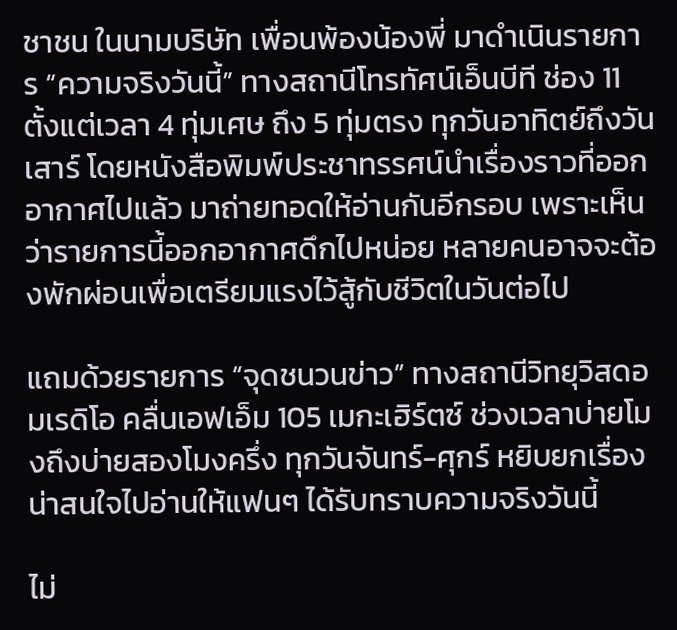ชาชน ในนามบริษัท เพื่อนพ้องน้องพี่ มาดำเนินรายการ “ความจริงวันนี้” ทางสถานีโทรทัศน์เอ็นบีที ช่อง 11 ตั้งแต่เวลา 4 ทุ่มเศษ ถึง 5 ทุ่มตรง ทุกวันอาทิตย์ถึงวันเสาร์ โดยหนังสือพิมพ์ประชาทรรศน์นำเรื่องราวที่ออกอากาศไปแล้ว มาถ่ายทอดให้อ่านกันอีกรอบ เพราะเห็นว่ารายการนี้ออกอากาศดึกไปหน่อย หลายคนอาจจะต้องพักผ่อนเพื่อเตรียมแรงไว้สู้กับชีวิตในวันต่อไป

แถมด้วยรายการ “จุดชนวนข่าว” ทางสถานีวิทยุวิสดอมเรดิโอ คลื่นเอฟเอ็ม 105 เมกะเฮิร์ตซ์ ช่วงเวลาบ่ายโมงถึงบ่ายสองโมงครึ่ง ทุกวันจันทร์-ศุกร์ หยิบยกเรื่องน่าสนใจไปอ่านให้แฟนๆ ได้รับทราบความจริงวันนี้

ไม่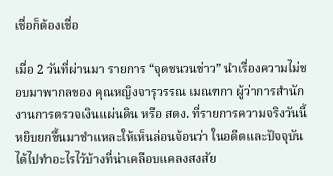เชื่อก็ต้องเชื่อ

เมื่อ 2 วันที่ผ่านมา รายการ “จุดชนวนข่าว” นำเรื่องความไม่ชอบมาพากลของ คุณหญิงจารุวรรณ เมณฑกา ผู้ว่าการสำนักงานการตรวจเงินแผ่นดิน หรือ สตง. ที่รายการความจริงวันนี้หยิบยกขึ้นมาชำแหละให้เห็นล่อนจ้อนว่า ในอดีตและปัจจุบันได้ไปทำอะไรไว้บ้างที่น่าเคลือบแคลงสงสัย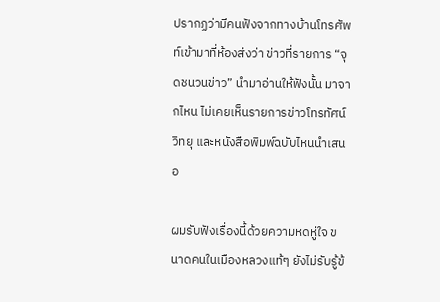ปรากฏว่ามีคนฟังจากทางบ้านโทรศัพท์เข้ามาที่ห้องส่งว่า ข่าวที่รายการ “จุดชนวนข่าว” นำมาอ่านให้ฟังนั้น มาจากไหน ไม่เคยเห็นรายการข่าวโทรทัศน์ วิทยุ และหนังสือพิมพ์ฉบับไหนนำเสนอ

ผมรับฟังเรื่องนี้ด้วยความหดหู่ใจ ขนาดคนในเมืองหลวงแท้ๆ ยังไม่รับรู้ข้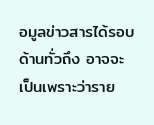อมูลข่าวสารได้รอบด้านทั่วถึง อาจจะเป็นเพราะว่าราย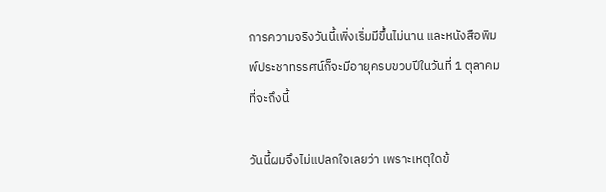การความจริงวันนี้เพิ่งเริ่มมีขึ้นไม่นาน และหนังสือพิมพ์ประชาทรรศน์ก็จะมีอายุครบขวบปีในวันที่ 1 ตุลาคม ที่จะถึงนี้

วันนี้ผมจึงไม่แปลกใจเลยว่า เพราะเหตุใดข้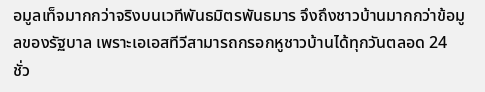อมูลเท็จมากกว่าจริงบนเวทีพันธมิตรพันธมาร จึงถึงชาวบ้านมากกว่าข้อมูลของรัฐบาล เพราะเอเอสทีวีสามารถกรอกหูชาวบ้านได้ทุกวันตลอด 24 ชั่ว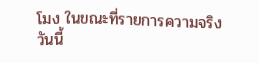โมง ในขณะที่รายการความจริงวันนี้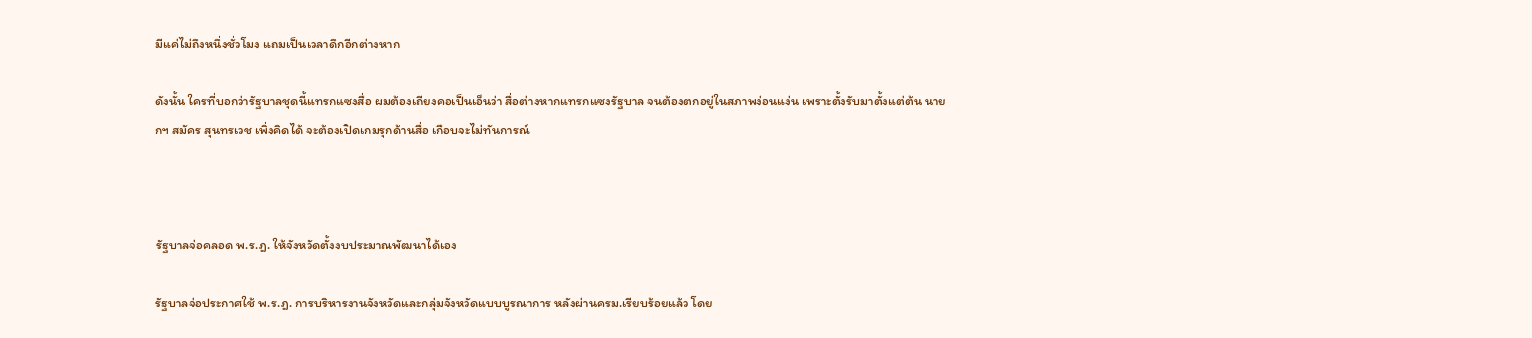มีแค่ไม่ถึงหนึ่งชั่วโมง แถมเป็นเวลาดึกอีกต่างหาก

ดังนั้น ใครที่บอกว่ารัฐบาลชุดนี้แทรกแซงสื่อ ผมต้องเถียงคอเป็นเอ็นว่า สื่อต่างหากแทรกแซงรัฐบาล จนต้องตกอยู่ในสภาพง่อนแง่น เพราะตั้งรับมาตั้งแต่ต้น นายกฯ สมัคร สุนทรเวช เพิ่งคิดได้ จะต้องเปิดเกมรุกด้านสื่อ เกือบจะไม่ทันการณ์



รัฐบาลจ่อคลอด พ.ร.ฎ. ให้จังหวัดตั้งงบประมาณพัฒนาได้เอง

รัฐบาลจ่อประกาศใช้ พ.ร.ฎ. การบริหารงานจังหวัดและกลุ่มจังหวัดแบบบูรณาการ หลังผ่านครม.เรียบร้อยแล้ว โดย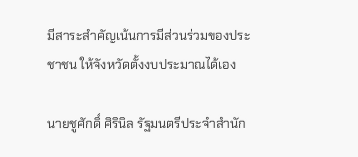มีสาระสำคัญเน้นการมีส่วนร่วมของประชาชน ให้จังหวัดตั้งงบประมาณได้เอง

นายชูศักดิ์ ศิรินิล รัฐมนตรีประจำสำนัก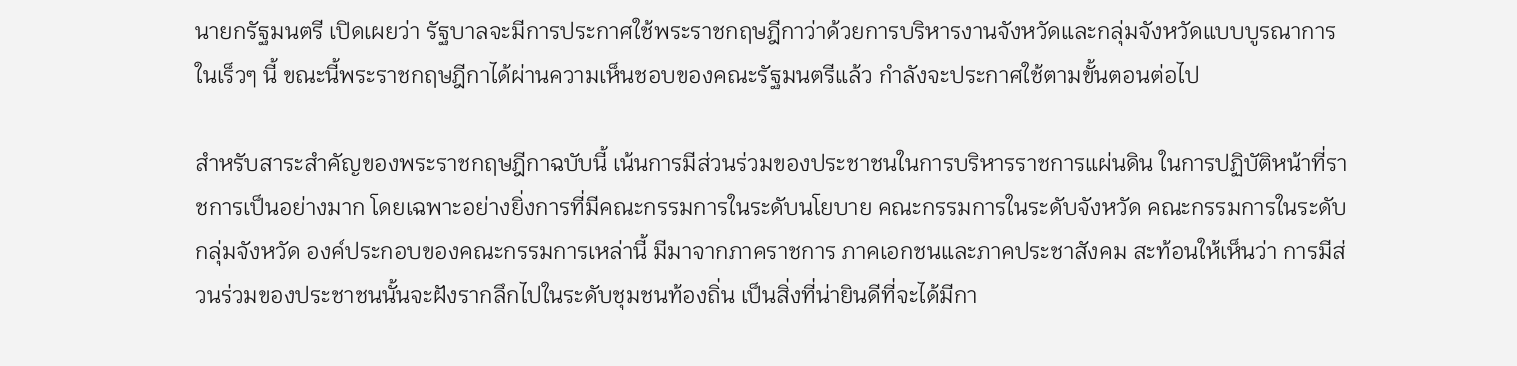นายกรัฐมนตรี เปิดเผยว่า รัฐบาลจะมีการประกาศใช้พระราชกฤษฎีกาว่าด้วยการบริหารงานจังหวัดและกลุ่มจังหวัดแบบบูรณาการในเร็วๆ นี้ ขณะนี้พระราชกฤษฎีกาได้ผ่านความเห็นชอบของคณะรัฐมนตรีแล้ว กำลังจะประกาศใช้ตามขั้นตอนต่อไป

สำหรับสาระสำคัญของพระราชกฤษฎีกาฉบับนี้ เน้นการมีส่วนร่วมของประชาชนในการบริหารราชการแผ่นดิน ในการปฏิบัติหน้าที่ราชการเป็นอย่างมาก โดยเฉพาะอย่างยิ่งการที่มีคณะกรรมการในระดับนโยบาย คณะกรรมการในระดับจังหวัด คณะกรรมการในระดับกลุ่มจังหวัด องค์ประกอบของคณะกรรมการเหล่านี้ มีมาจากภาคราชการ ภาคเอกชนและภาคประชาสังคม สะท้อนให้เห็นว่า การมีส่วนร่วมของประชาชนนั้นจะฝังรากลึกไปในระดับชุมชนท้องถิ่น เป็นสิ่งที่น่ายินดีที่จะได้มีกา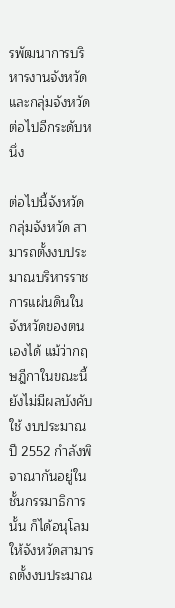รพัฒนาการบริหารงานจังหวัดและกลุ่มจังหวัดต่อไปอีกระดับหนึ่ง

ต่อไปนี้จังหวัด กลุ่มจังหวัด สามารถตั้งงบประมาณบริหารราชการแผ่นดินในจังหวัดของตนเองได้ แม้ว่ากฤษฎีกาในขณะนี้ ยังไม่มีผลบังคับใช้ งบประมาณปี 2552 กำลังพิจาณากันอยู่ในชั้นกรรมาธิการนั้น ก็ได้อนุโลมให้จังหวัดสามารถตั้งงบประมาณ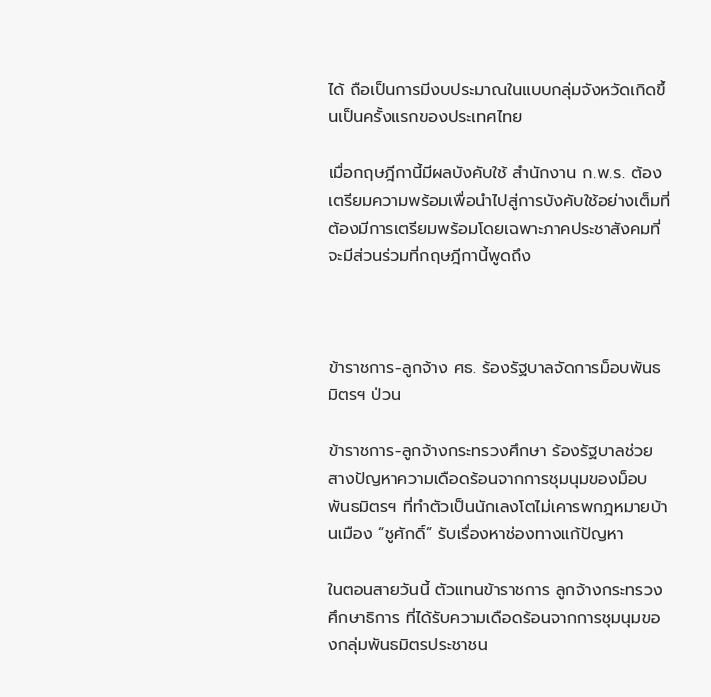ได้ ถือเป็นการมีงบประมาณในแบบกลุ่มจังหวัดเกิดขึ้นเป็นครั้งแรกของประเทศไทย

เมื่อกฤษฎีกานี้มีผลบังคับใช้ สำนักงาน ก.พ.ร. ต้องเตรียมความพร้อมเพื่อนำไปสู่การบังคับใช้อย่างเต็มที่ ต้องมีการเตรียมพร้อมโดยเฉพาะภาคประชาสังคมที่จะมีส่วนร่วมที่กฤษฎีกานี้พูดถึง



ข้าราชการ-ลูกจ้าง ศธ. ร้องรัฐบาลจัดการม็อบพันธมิตรฯ ป่วน

ข้าราชการ-ลูกจ้างกระทรวงศึกษา ร้องรัฐบาลช่วยสางปัญหาความเดือดร้อนจากการชุมนุมของม็อบพันธมิตรฯ ที่ทำตัวเป็นนักเลงโตไม่เคารพกฎหมายบ้านเมือง “ชูศักดิ์” รับเรื่องหาช่องทางแก้ปัญหา

ในตอนสายวันนี้ ตัวแทนข้าราชการ ลูกจ้างกระทรวงศึกษาธิการ ที่ได้รับความเดือดร้อนจากการชุมนุมของกลุ่มพันธมิตรประชาชน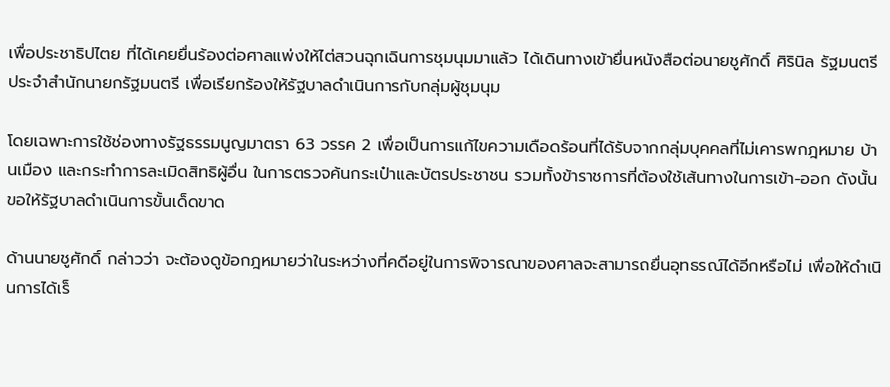เพื่อประชาธิปไตย ที่ได้เคยยื่นร้องต่อศาลแพ่งให้ไต่สวนฉุกเฉินการชุมนุมมาแล้ว ได้เดินทางเข้ายื่นหนังสือต่อนายชูศักดิ์ ศิรินิล รัฐมนตรีประจำสำนักนายกรัฐมนตรี เพื่อเรียกร้องให้รัฐบาลดำเนินการกับกลุ่มผู้ชุมนุม

โดยเฉพาะการใช้ช่องทางรัฐธรรมนูญมาตรา 63 วรรค 2 เพื่อเป็นการแก้ไขความเดือดร้อนที่ได้รับจากกลุ่มบุคคลที่ไม่เคารพกฎหมาย บ้านเมือง และกระทำการละเมิดสิทธิผู้อื่น ในการตรวจค้นกระเป๋าและบัตรประชาชน รวมทั้งข้าราชการที่ต้องใช้เส้นทางในการเข้า-ออก ดังนั้นขอให้รัฐบาลดำเนินการขั้นเด็ดขาด

ด้านนายชูศักดิ์ กล่าวว่า จะต้องดูข้อกฎหมายว่าในระหว่างที่คดีอยู่ในการพิจารณาของศาลจะสามารถยื่นอุทธรณ์ได้อีกหรือไม่ เพื่อให้ดำเนินการได้เร็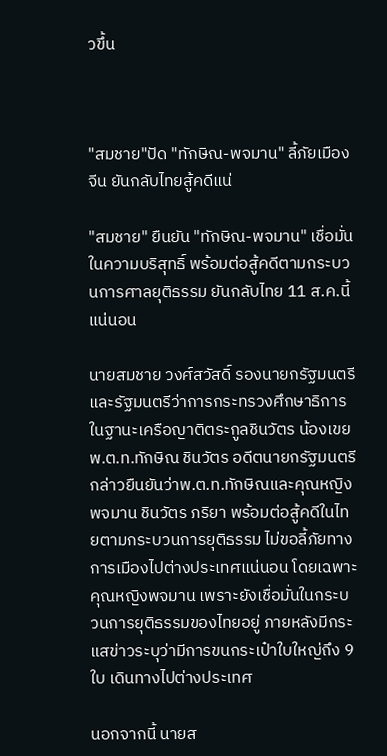วขึ้น



"สมชาย"ปัด "ทักษิณ-พจมาน" ลี้ภัยเมืองจีน ยันกลับไทยสู้คดีแน่

"สมชาย" ยืนยัน "ทักษิณ-พจมาน" เชื่อมั่นในความบริสุทธิ์ พร้อมต่อสู้คดีตามกระบวนการศาลยุติธรรม ยันกลับไทย 11 ส.ค.นี้แน่นอน

นายสมชาย วงศ์สวัสดิ์ รองนายกรัฐมนตรี และรัฐมนตรีว่าการกระทรวงศึกษาธิการ ในฐานะเครือญาติตระกูลชินวัตร น้องเขย พ.ต.ท.ทักษิณ ชินวัตร อดีตนายกรัฐมนตรี กล่าวยืนยันว่าพ.ต.ท.ทักษิณและคุณหญิงพจมาน ชินวัตร ภริยา พร้อมต่อสู้คดีในไทยตามกระบวนการยุติธรรม ไม่ขอลี้ภัยทางการเมืองไปต่างประเทศแน่นอน โดยเฉพาะคุณหญิงพจมาน เพราะยังเชื่อมั่นในกระบวนการยุติธรรมของไทยอยู่ ภายหลังมีกระแสข่าวระบุว่ามีการขนกระเป๋าใบใหญ่ถึง 9 ใบ เดินทางไปต่างประเทศ

นอกจากนี้ นายส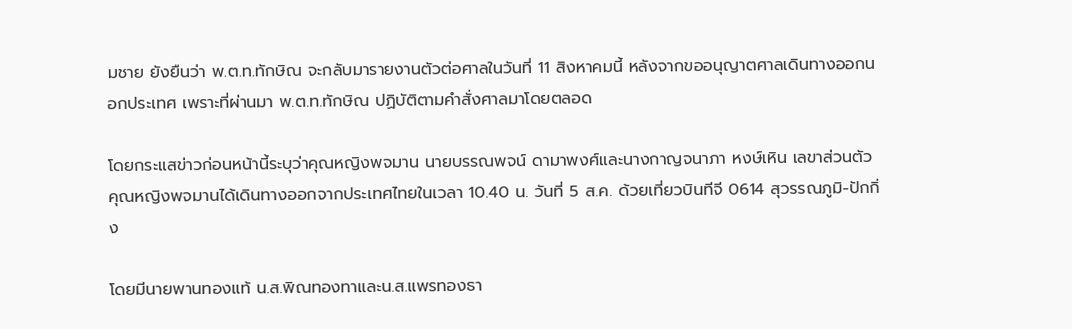มชาย ยังยืนว่า พ.ต.ท.ทักษิณ จะกลับมารายงานตัวต่อศาลในวันที่ 11 สิงหาคมนี้ หลังจากขออนุญาตศาลเดินทางออกนอกประเทศ เพราะที่ผ่านมา พ.ต.ท.ทักษิณ ปฏิบัติตามคำสั่งศาลมาโดยตลอด

โดยกระแสข่าวก่อนหน้านี้ระบุว่าคุณหญิงพจมาน นายบรรณพจน์ ดามาพงศ์และนางกาญจนาภา หงษ์เหิน เลขาส่วนตัวคุณหญิงพจมานได้เดินทางออกจากประเทศไทยในเวลา 10.40 น. วันที่ 5 ส.ค. ด้วยเที่ยวบินทีจี 0614 สุวรรณภูมิ-ปักกิ่ง

โดยมีนายพานทองแท้ น.ส.พิณทองทาและน.ส.แพรทองธา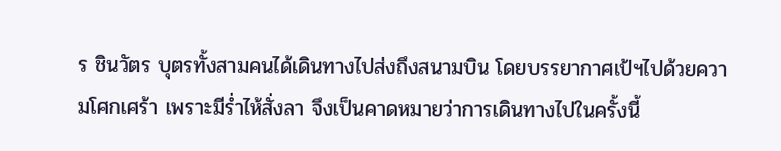ร ชินวัตร บุตรทั้งสามคนได้เดินทางไปส่งถึงสนามบิน โดยบรรยากาศเป้ฯไปด้วยความโศกเศร้า เพราะมีร่ำไห้สั่งลา จึงเป็นคาดหมายว่าการเดินทางไปในครั้งนี้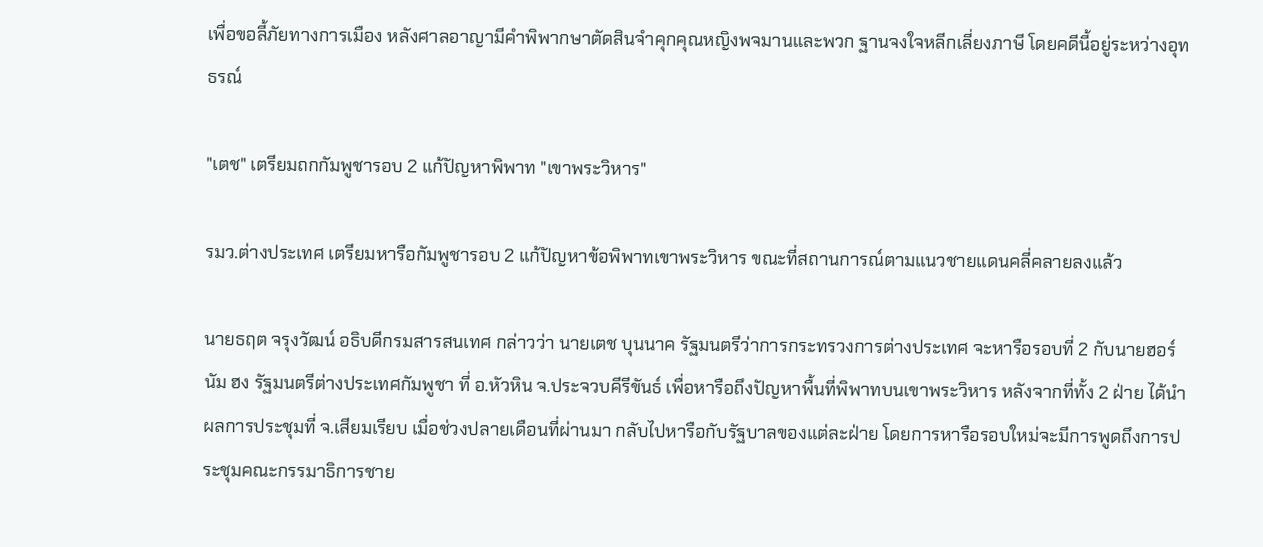เพื่อขอลี้ภัยทางการเมือง หลังศาลอาญามีคำพิพากษาตัดสินจำคุกคุณหญิงพจมานและพวก ฐานจงใจหลีกเลี่ยงภาษี โดยคดีนี้อยู่ระหว่างอุทธรณ์

"เตช" เตรียมถกกัมพูชารอบ 2 แก้ปัญหาพิพาท "เขาพระวิหาร"

รมว.ต่างประเทศ เตรียมหารือกัมพูชารอบ 2 แก้ปัญหาข้อพิพาทเขาพระวิหาร ขณะที่สถานการณ์ตามแนวชายแดนคลี่คลายลงแล้ว

นายธฤต จรุงวัฒน์ อธิบดีกรมสารสนเทศ กล่าวว่า นายเตช บุนนาค รัฐมนตรีว่าการกระทรวงการต่างประเทศ จะหารือรอบที่ 2 กับนายฮอร์ นัม ฮง รัฐมนตรีต่างประเทศกัมพูชา ที่ อ.หัวหิน จ.ประจวบคีรีขันธ์ เพื่อหารือถึงปัญหาพื้นที่พิพาทบนเขาพระวิหาร หลังจากที่ทั้ง 2 ฝ่าย ได้นำผลการประชุมที่ จ.เสียมเรียบ เมื่อช่วงปลายเดือนที่ผ่านมา กลับไปหารือกับรัฐบาลของแต่ละฝ่าย โดยการหารือรอบใหม่จะมีการพูดถึงการประชุมคณะกรรมาธิการชาย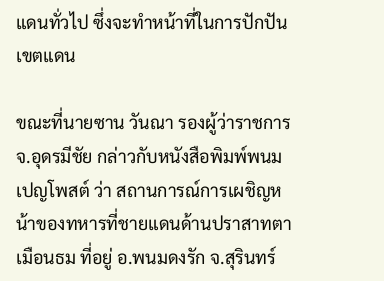แดนทั่วไป ซึ่งจะทำหน้าที่ในการปักปันเขตแดน

ขณะที่นายซาน วันณา รองผู้ว่าราชการ จ.อุดรมีชัย กล่าวกับหนังสือพิมพ์พนมเปญโพสต์ ว่า สถานการณ์การเผชิญหน้าของทหารที่ชายแดนด้านปราสาทตาเมือนธม ที่อยู่ อ.พนมดงรัก จ.สุรินทร์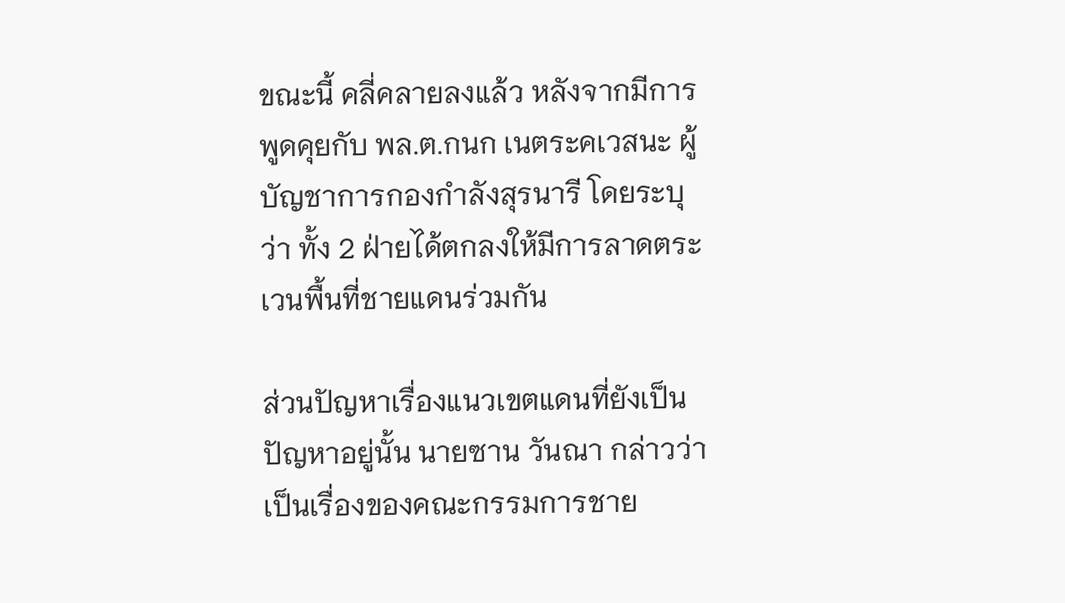ขณะนี้ คลี่คลายลงแล้ว หลังจากมีการพูดคุยกับ พล.ต.กนก เนตระคเวสนะ ผู้บัญชาการกองกำลังสุรนารี โดยระบุว่า ทั้ง 2 ฝ่ายได้ตกลงให้มีการลาดตระเวนพื้นที่ชายแดนร่วมกัน

ส่วนปัญหาเรื่องแนวเขตแดนที่ยังเป็นปัญหาอยู่นั้น นายซาน วันณา กล่าวว่า เป็นเรื่องของคณะกรรมการชาย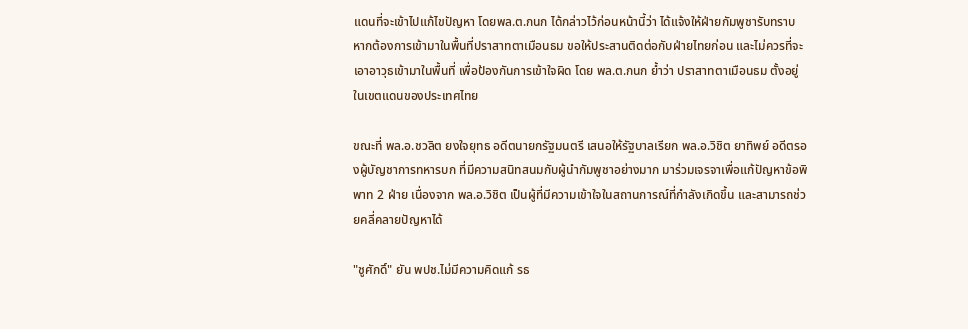แดนที่จะเข้าไปแก้ไขปัญหา โดยพล.ต.กนก ได้กล่าวไว้ก่อนหน้านี้ว่า ได้แจ้งให้ฝ่ายกัมพูชารับทราบ หากต้องการเข้ามาในพื้นที่ปราสาทตาเมือนธม ขอให้ประสานติดต่อกับฝ่ายไทยก่อน และไม่ควรที่จะเอาอาวุธเข้ามาในพื้นที่ เพื่อป้องกันการเข้าใจผิด โดย พล.ต.กนก ย้ำว่า ปราสาทตาเมือนธม ตั้งอยู่ในเขตแดนของประเทศไทย

ขณะที่ พล.อ.ชวลิต ยงใจยุทธ อดีตนายกรัฐมนตรี เสนอให้รัฐบาลเรียก พล.อ.วิชิต ยาทิพย์ อดีตรองผู้บัญชาการทหารบก ที่มีความสนิทสนมกับผู้นำกัมพูชาอย่างมาก มาร่วมเจรจาเพื่อแก้ปัญหาข้อพิพาท 2 ฝ่าย เนื่องจาก พล.อ.วิชิต เป็นผู้ที่มีความเข้าใจในสถานการณ์ที่กำลังเกิดขึ้น และสามารถช่วยคลี่คลายปัญหาได้

"ชูศักดิ์" ยัน พปช.ไม่มีความคิดแก้ รธ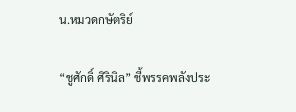น.หมวดกษัตริย์

“ชูศักดิ์ ศิรินิล” ชี้พรรคพลังประ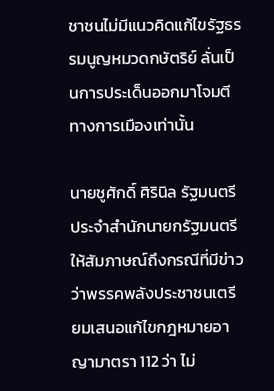ชาชนไม่มีแนวคิดแก้ไขรัฐธรรมนูญหมวดกษัตริย์ ลั่นเป็นการประเด็นออกมาโจมตีทางการเมืองเท่านั้น

นายชูศักดิ์ ศิรินิล รัฐมนตรีประจำสำนักนายกรัฐมนตรี ให้สัมภาษณ์ถึงกรณีที่มีข่าวว่าพรรคพลังประชาชนเตรียมเสนอแก้ไขกฎหมายอาญามาตรา 112 ว่า ไม่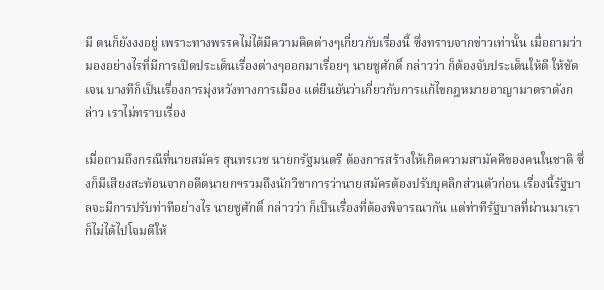มี ตนก็ยังงงอยู่ เพราะทางพรรคไม่ได้มีความคิดต่างๆเกี่ยวกับเรื่องนี้ ซึ่งทราบจากข่าวเท่านั้น เมื่อถามว่ามองอย่างไรที่มีการเปิดประเด็นเรื่องต่างๆออกมาเรื่อยๆ นายชูศักดิ์ กล่าวว่า ก็ต้องจับประเด็นให้ดี ให้ชัดเจน บางทีก็เป็นเรื่องการมุ่งหวังทางการเมือง แต่ยืนยันว่าเกี่ยวกับการแก้ไขกฎหมายอาญามาตราดังกล่าว เราไม่ทราบเรื่อง

เมื่อถามถึงกรณีที่นายสมัคร สุนทรเวช นายกรัฐมนตรี ต้องการสร้างให้เกิดความสามัคคีของคนในชาติ ซึ่งก็มีเสียงสะท้อนจากอดีตนายกฯรวมถึงนักวิชาการว่านายสมัครต้องปรับบุคลิกส่วนตัวก่อน เรื่องนี้รัฐบาลจะมีการปรับท่าทีอย่างไร นายชูศักดิ์ กล่าวว่า ก็เป็นเรื่องที่ต้องพิจารณากัน แต่ท่าทีรัฐบาลที่ผ่านมาเราก็ไม่ได้ไปโจมตีให้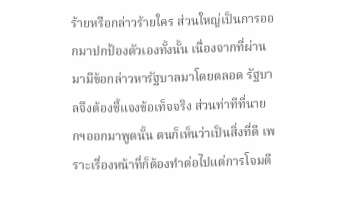ร้ายหรือกล่าวร้ายใคร ส่วนใหญ่เป็นการออกมาปกป้องตัวเองทั้งนั้น เนื่องจากที่ผ่านมามีข้อกล่าวหารัฐบาลมาโดยตลอด รัฐบาลจึงต้องชี้แจงข้อเท็จจริง ส่วนท่าทีที่นายกฯออกมาพูดนั้น ตนก็เห็นว่าเป็นสิ่งที่ดี เพราะเรื่องหน้าที่ก็ต้องทำต่อไปแต่การโจมตี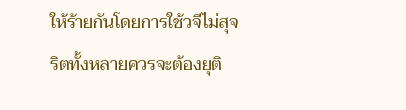ให้ร้ายกันโดยการใช้วจีไม่สุจริตทั้งหลายควรจะต้องยุติ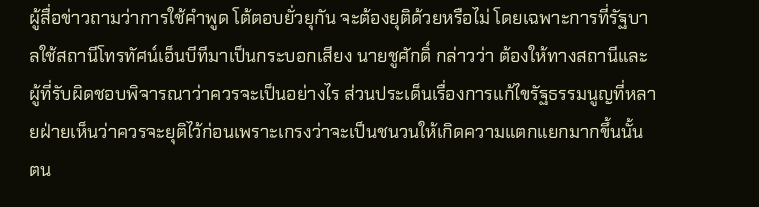ผู้สื่อข่าวถามว่าการใช้คำพูด โต้ตอบยั่วยุกัน จะต้องยุติด้วยหรือไม่ โดยเฉพาะการที่รัฐบาลใช้สถานีโทรทัศน์เอ็นบีทีมาเป็นกระบอกเสียง นายชูศักดิ์ กล่าวว่า ต้องให้ทางสถานีและผู้ที่รับผิดชอบพิจารณาว่าควรจะเป็นอย่างไร ส่วนประเด็นเรื่องการแก้ไขรัฐธรรมนูญที่หลายฝ่ายเห็นว่าควรจะยุติไว้ก่อนเพราะเกรงว่าจะเป็นชนวนให้เกิดความแตกแยกมากขึ้นนั้น ตน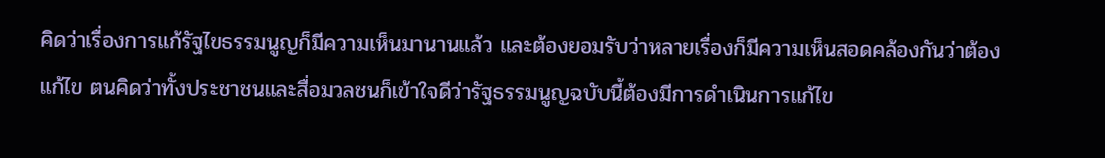คิดว่าเรื่องการแก้รัฐไขธรรมนูญก็มีความเห็นมานานแล้ว และต้องยอมรับว่าหลายเรื่องก็มีความเห็นสอดคล้องกันว่าต้องแก้ไข ตนคิดว่าทั้งประชาชนและสื่อมวลชนก็เข้าใจดีว่ารัฐธรรมนูญฉบับนี้ต้องมีการดำเนินการแก้ไข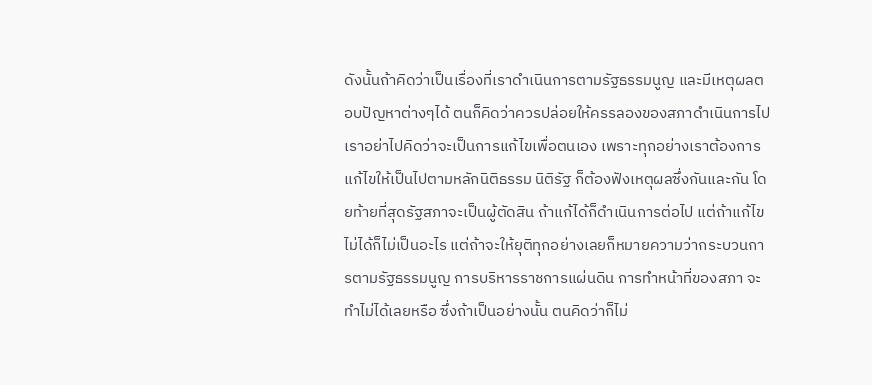ดังนั้นถ้าคิดว่าเป็นเรื่องที่เราดำเนินการตามรัฐธรรมนูญ และมีเหตุผลตอบปัญหาต่างๆได้ ตนก็คิดว่าควรปล่อยให้ครรลองของสภาดำเนินการไป เราอย่าไปคิดว่าจะเป็นการแก้ไขเพื่อตนเอง เพราะทุกอย่างเราต้องการแก้ไขให้เป็นไปตามหลักนิติธรรม นิติรัฐ ก็ต้องฟังเหตุผลซึ่งกันและกัน โดยท้ายที่สุดรัฐสภาจะเป็นผู้ตัดสิน ถ้าแก้ได้ก็ดำเนินการต่อไป แต่ถ้าแก้ไขไม่ได้ก็ไม่เป็นอะไร แต่ถ้าจะให้ยุติทุกอย่างเลยก็หมายความว่ากระบวนการตามรัฐธรรมนูญ การบริหารราชการแผ่นดิน การทำหน้าที่ของสภา จะทำไม่ได้เลยหรือ ซึ่งถ้าเป็นอย่างนั้น ตนคิดว่าก็ไม่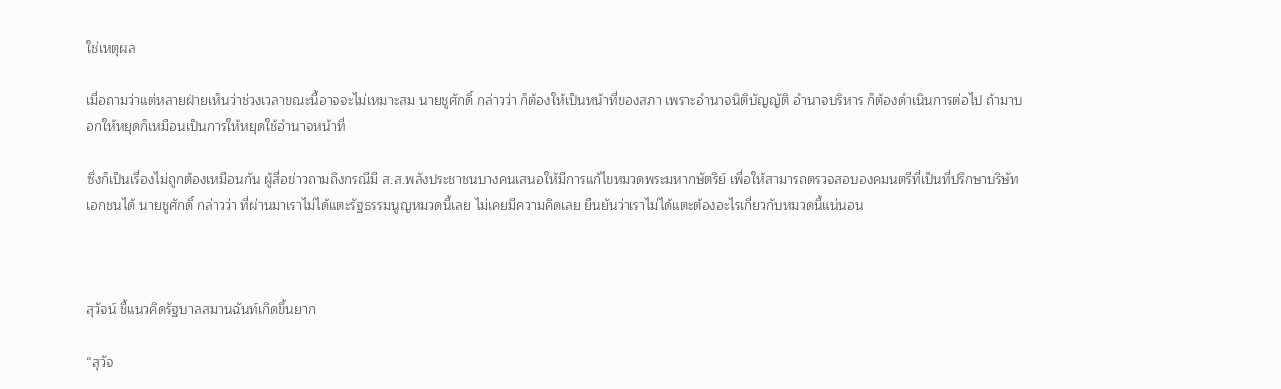ใช่เหตุผล

เมื่อถามว่าแต่หลายฝ่ายเห็นว่าช่วงเวลาขณะนี้อาจจะไม่เหมาะสม นายชูศักดิ์ กล่าวว่า ก็ต้องให้เป็นหน้าที่ของสภา เพราะอำนาจนิติบัญญัติ อำนาจบริหาร ก็ต้องดำเนินการต่อไป ถ้ามาบอกให้หยุดก็เหมือนเป็นการให้หยุดใช้อำนาจหน้าที่

ซึ่งก็เป็นเรื่องไม่ถูกต้องเหมือนกัน ผู้สื่อข่าวถามถึงกรณีมี ส.ส.พลังประชาชนบางคนเสนอให้มีการแก้ไขหมวดพระมหากษัตริย์ เพื่อให้สามารถตรวจสอบองคมนตรีที่เป็นที่ปรึกษาบริษัทเอกชนได้ นายชูศักดิ์ กล่าวว่า ที่ผ่านมาเราไม่ได้แตะรัฐธรรมนูญหมวดนี้เลย ไม่เคยมีความคิดเลย ยืนยันว่าเราไม่ได้แตะต้องอะไรเกี่ยวกับหมวดนี้แน่นอน



สุวัจน์ ชี้แนวคิดรัฐบาลสมานฉันท์เกิดขึ้นยาก

“สุวัจ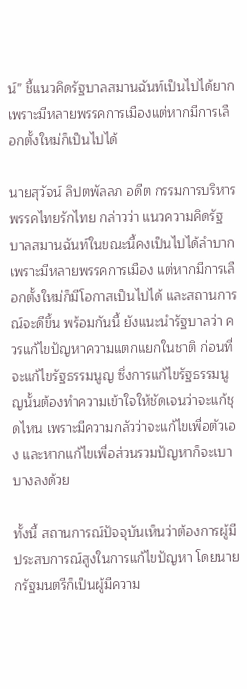น์” ชี้แนวคิดรัฐบาลสมานฉันท์เป็นไปได้ยาก เพราะมีหลายพรรคการเมืองแต่หากมีการเลือกตั้งใหม่ก็เป็นไปได้

นายสุวัจน์ ลิปตพัลลภ อดีต กรรมการบริหาร พรรคไทยรักไทย กล่าวว่า แนวความคิดรัฐบาลสมานฉันท์ในขณะนี้คงเป็นไปได้ลำบาก เพราะมีหลายพรรคการเมือง แต่หากมีการเลือกตั้งใหม่ก็มีโอกาสเป็นไปได้ และสถานการณ์จะดีขึ้น พร้อมกันนี้ ยังแนะนำรัฐบาลว่า ควรแก้ไขปัญหาความแตกแยกในชาติ ก่อนที่จะแก้ไขรัฐธรรมนูญ ซึ่งการแก้ไขรัฐธรรมนูญนั้นต้องทำความเข้าใจให้ชัดเจนว่าจะแก้ชุดไหน เพราะมีความกลัวว่าจะแก้ไขเพื่อตัวเอง และหากแก้ไขเพื่อส่วนรวมปัญหาก็จะเบาบางลงด้วย

ทั้งนี้ สถานการณ์ปัจจุบันเห็นว่าต้องการผู้มีประสบการณ์สูงในการแก้ไขปัญหา โดยนายกรัฐมนตรีก็เป็นผู้มีความ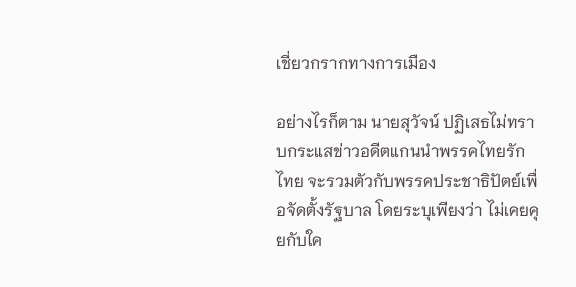เชี่ยวกรากทางการเมือง

อย่างไรก็ตาม นายสุวัจน์ ปฏิเสธไม่ทราบกระแสข่าวอดีตแกนนำพรรคไทยรักไทย จะรวมตัวกับพรรคประชาธิปัตย์เพื่อจัดตั้งรัฐบาล โดยระบุเพียงว่า ไม่เคยคุยกับใค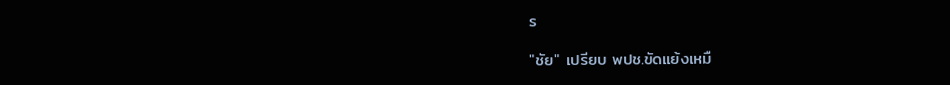ร

"ชัย" เปรียบ พปช.ขัดแย้งเหมื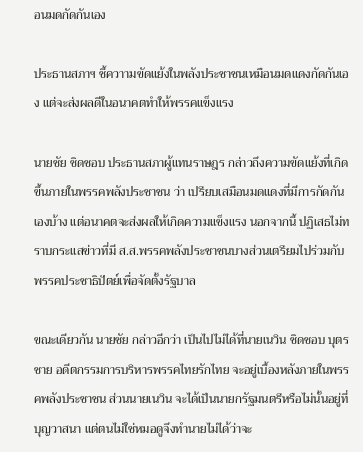อนมดกัดกันเอง

ประธานสภาฯ ชี้ควาามขัดแย้งในพลังประชาชนเหมือนมดแดงกัดกันเอง แต่จะส่งผลดีในอนาคตทำให้พรรคแข็งแรง

นายชัย ชิดชอบ ประธานสภาผู้แทนราษฎร กล่าวถึงความขัดแย้งที่เกิดขึ้นภายในพรรคพลังประชาชน ว่า เปรียบเสมือนมดแดงที่มีการกัดกันเองบ้าง แต่อนาคตจะส่งผลให้เกิดความแข็งแรง นอกจากนี้ ปฏิเสธไม่ทราบกระแสข่าวที่มี ส.ส.พรรคพลังประชาชนบางส่วนเตรียมไปร่วมกับพรรคประชาธิปัตย์เพื่อจัดตั้งรัฐบาล

ขณะเดียวกัน นายชัย กล่าวอีกว่า เป็นไปไม่ได้ที่นายเนวิน ชิดชอบ บุตรชาย อดีตกรรมการบริหารพรรคไทยรักไทย จะอยู่เบื้องหลังภายในพรรคพลังประชาชน ส่วนนายเนวิน จะได้เป็นนายกรัฐมนตรีหรือไม่นั้นอยู่ที่บุญวาสนา แต่ตนไม่ใช่หมอดูจึงทำนายไม่ได้ว่าจะ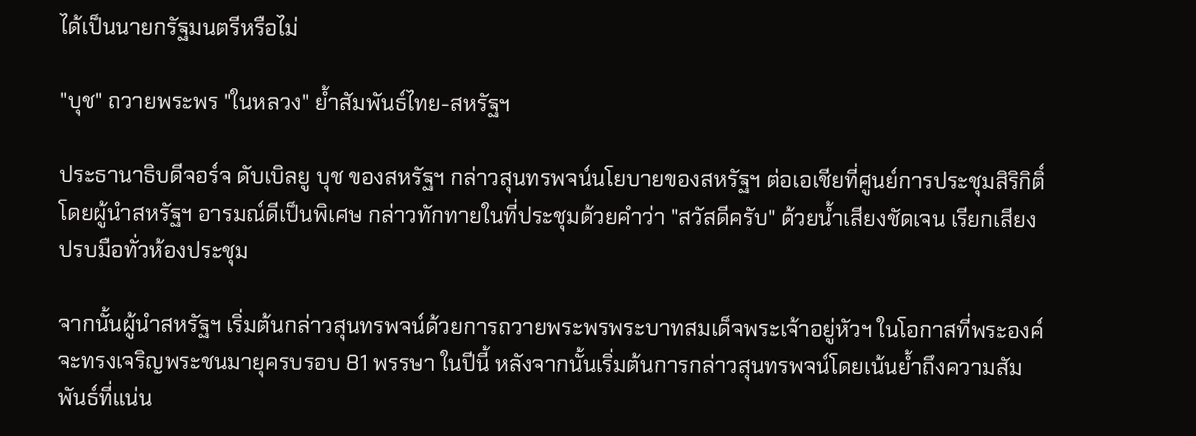ได้เป็นนายกรัฐมนตรีหรือไม่

"บุช" ถวายพระพร "ในหลวง" ย้ำสัมพันธ์ไทย-สหรัฐฯ

ประธานาธิบดีจอร์จ ดับเบิลยู บุช ของสหรัฐฯ กล่าวสุนทรพจน์นโยบายของสหรัฐฯ ต่อเอเชียที่ศูนย์การประชุมสิริกิติ์ โดยผู้นำสหรัฐฯ อารมณ์ดีเป็นพิเศษ กล่าวทักทายในที่ประชุมด้วยคำว่า "สวัสดีครับ" ด้วยน้ำเสียงชัดเจน เรียกเสียงปรบมือทั่วห้องประชุม

จากนั้นผู้นำสหรัฐฯ เริ่มต้นกล่าวสุนทรพจน์ด้วยการถวายพระพรพระบาทสมเด็จพระเจ้าอยู่หัวฯ ในโอกาสที่พระองค์จะทรงเจริญพระชนมายุครบรอบ 81 พรรษา ในปีนี้ หลังจากนั้นเริ่มต้นการกล่าวสุนทรพจน์โดยเน้นย้ำถึงความสัมพันธ์ที่แน่น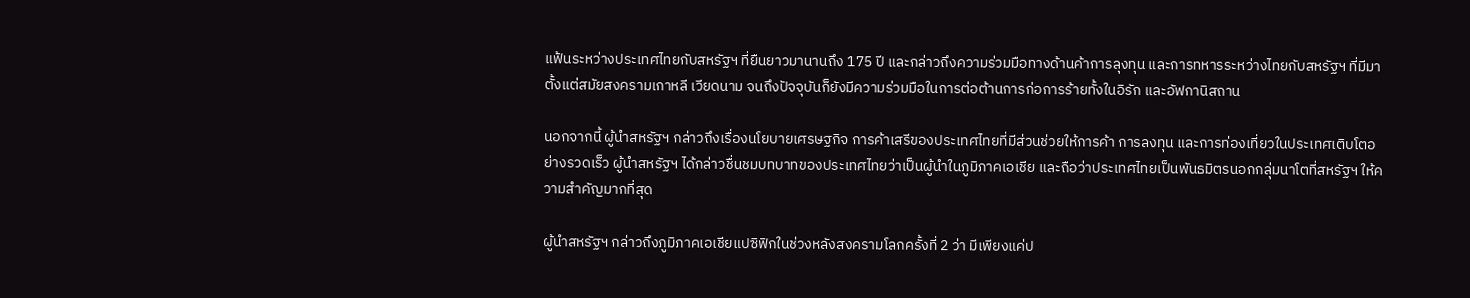แฟ้นระหว่างประเทศไทยกับสหรัฐฯ ที่ยืนยาวมานานถึง 175 ปี และกล่าวถึงความร่วมมือทางด้านค้าการลุงทุน และการทหารระหว่างไทยกับสหรัฐฯ ที่มีมาตั้งแต่สมัยสงครามเกาหลี เวียดนาม จนถึงปัจจุบันก็ยังมีความร่วมมือในการต่อต้านการก่อการร้ายทั้งในอิรัก และอัฟกานิสถาน

นอกจากนี้ ผู้นำสหรัฐฯ กล่าวถึงเรื่องนโยบายเศรษฐกิจ การค้าเสรีของประเทศไทยที่มีส่วนช่วยให้การค้า การลงทุน และการท่องเที่ยวในประเทศเติบโตอย่างรวดเร็ว ผู้นำสหรัฐฯ ได้กล่าวชื่นชมบทบาทของประเทศไทยว่าเป็นผู้นำในภูมิภาคเอเชีย และถือว่าประเทศไทยเป็นพันธมิตรนอกกลุ่มนาโตที่สหรัฐฯ ให้ความสำคัญมากที่สุด

ผู้นำสหรัฐฯ กล่าวถึงภูมิภาคเอเชียแปซิฟิกในช่วงหลังสงครามโลกครั้งที่ 2 ว่า มีเพียงแค่ป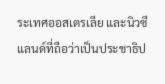ระเทศออสเตรเลีย และนิวซีแลนด์ที่ถือว่าเป็นประชาธิป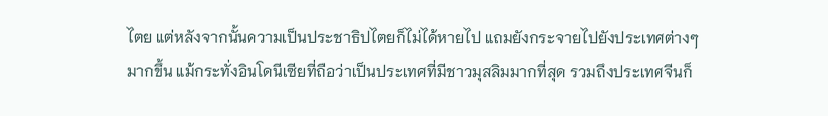ไตย แต่หลังจากนั้นความเป็นประชาธิปไตยก็ไม่ได้หายไป แถมยังกระจายไปยังประเทศต่างๆ มากขึ้น แม้กระทั่งอินโดนีเซียที่ถือว่าเป็นประเทศที่มีชาวมุสลิมมากที่สุด รวมถึงประเทศจีนก็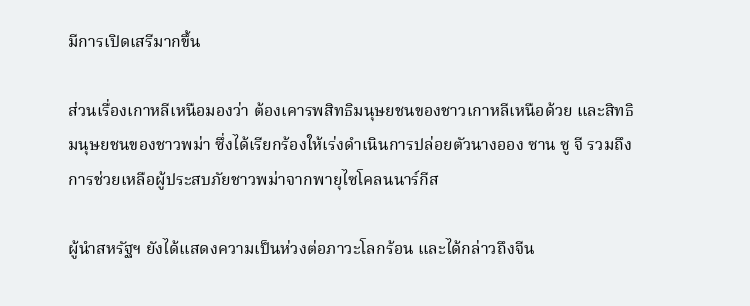มีการเปิดเสรีมากขึ้น

ส่วนเรื่องเกาหลีเหนือมองว่า ต้องเคารพสิทธิมนุษยชนของชาวเกาหลีเหนือด้วย และสิทธิมนุษยชนของชาวพม่า ซึ่งได้เรียกร้องให้เร่งดำเนินการปล่อยตัวนางออง ซาน ซู จี รวมถึงการช่วยเหลือผู้ประสบภัยชาวพม่าจากพายุไซโคลนนาร์กีส

ผู้นำสหรัฐฯ ยังได้แสดงความเป็นห่วงต่อภาวะโลกร้อน และได้กล่าวถึงจีน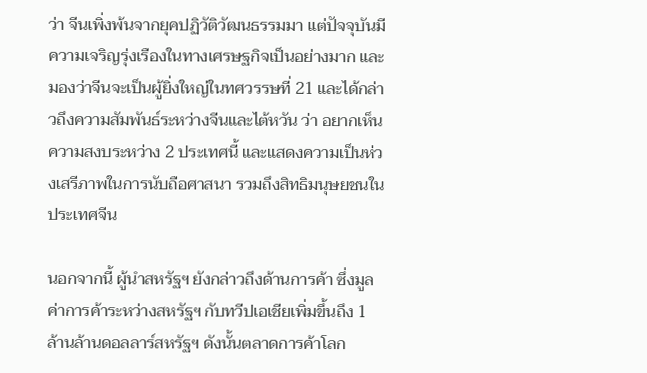ว่า จีนเพิ่งพ้นจากยุคปฏิวัติวัฒนธรรมมา แต่ปัจจุบันมีความเจริญรุ่งเรืองในทางเศรษฐกิจเป็นอย่างมาก และมองว่าจีนจะเป็นผู้ยิ่งใหญ่ในทศวรรษที่ 21 และได้กล่าวถึงความสัมพันธ์ระหว่างจีนและไต้หวัน ว่า อยากเห็นความสงบระหว่าง 2 ประเทศนี้ และแสดงความเป็นห่วงเสรีภาพในการนับถือศาสนา รวมถึงสิทธิมนุษยชนในประเทศจีน

นอกจากนี้ ผู้นำสหรัฐฯ ยังกล่าวถึงด้านการค้า ซึ่งมูลค่าการค้าระหว่างสหรัฐฯ กับทวีปเอเชียเพิ่มขึ้นถึง 1 ล้านล้านดอลลาร์สหรัฐฯ ดังนั้นตลาดการค้าโลก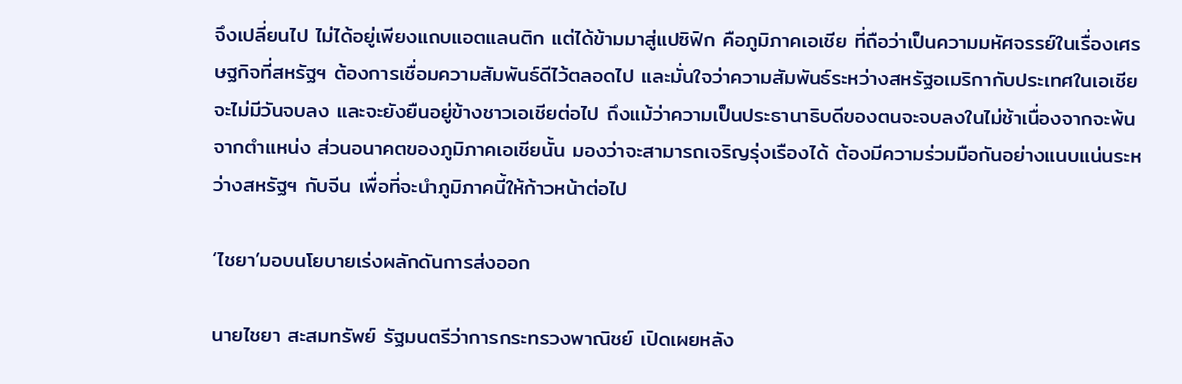จึงเปลี่ยนไป ไม่ได้อยู่เพียงแถบแอตแลนติก แต่ได้ข้ามมาสู่แปซิฟิก คือภูมิภาคเอเชีย ที่ถือว่าเป็นความมหัศจรรย์ในเรื่องเศรษฐกิจที่สหรัฐฯ ต้องการเชื่อมความสัมพันธ์ดีไว้ตลอดไป และมั่นใจว่าความสัมพันธ์ระหว่างสหรัฐอเมริกากับประเทศในเอเชียจะไม่มีวันจบลง และจะยังยืนอยู่ข้างชาวเอเชียต่อไป ถึงแม้ว่าความเป็นประธานาธิบดีของตนจะจบลงในไม่ช้าเนื่องจากจะพ้นจากตำแหน่ง ส่วนอนาคตของภูมิภาคเอเชียนั้น มองว่าจะสามารถเจริญรุ่งเรืองได้ ต้องมีความร่วมมือกันอย่างแนบแน่นระหว่างสหรัฐฯ กับจีน เพื่อที่จะนำภูมิภาคนี้ให้ก้าวหน้าต่อไป

‘ไชยา’มอบนโยบายเร่งผลักดันการส่งออก

นายไชยา สะสมทรัพย์ รัฐมนตรีว่าการกระทรวงพาณิชย์ เปิดเผยหลัง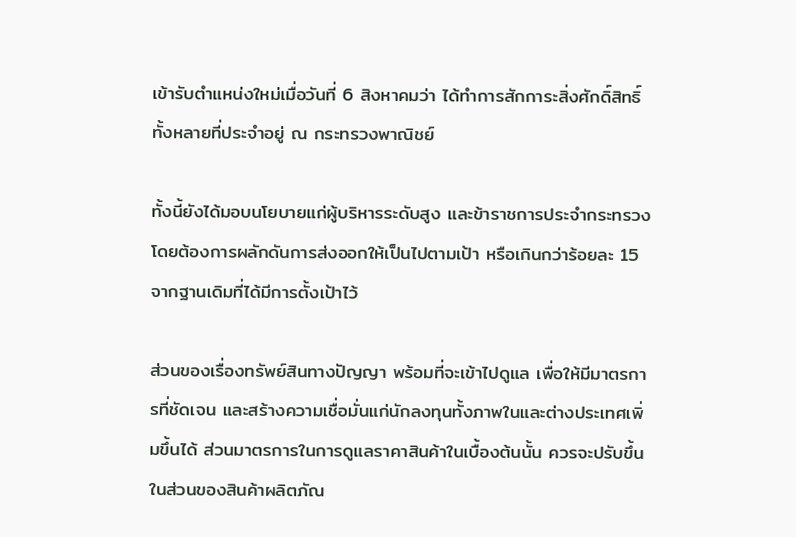เข้ารับตำแหน่งใหม่เมื่อวันที่ 6 สิงหาคมว่า ได้ทำการสักการะสิ่งศักดิ์สิทธิ์ทั้งหลายที่ประจำอยู่ ณ กระทรวงพาณิชย์

ทั้งนี้ยังได้มอบนโยบายแก่ผู้บริหารระดับสูง และข้าราชการประจำกระทรวง โดยต้องการผลักดันการส่งออกให้เป็นไปตามเป้า หรือเกินกว่าร้อยละ 15 จากฐานเดิมที่ได้มีการตั้งเป้าไว้

ส่วนของเรื่องทรัพย์สินทางปัญญา พร้อมที่จะเข้าไปดูแล เพื่อให้มีมาตรการที่ชัดเจน และสร้างความเชื่อมั่นแก่นักลงทุนทั้งภาพในและต่างประเทศเพิ่มขึ้นได้ ส่วนมาตรการในการดูแลราคาสินค้าในเบื้องต้นนั้น ควรจะปรับขึ้นในส่วนของสินค้าผลิตภัณ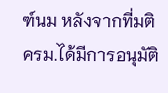ฑ์นม หลังจากที่มติ ครม.ได้มีการอนุมัติ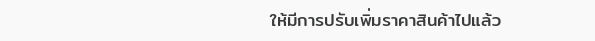ให้มีการปรับเพิ่มราคาสินค้าไปแล้ว